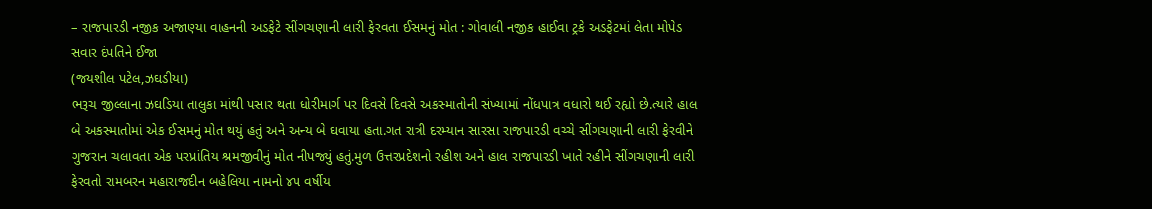– રાજપારડી નજીક અજાણ્યા વાહનની અડફેટે સીંગચણાની લારી ફેરવતા ઈસમનું મોત : ગોવાલી નજીક હાઈવા ટ્રકે અડફેટમાં લેતા મોપેડ સવાર દંપતિને ઈજા
(જયશીલ પટેલ,ઝઘડીયા)
ભરૂચ જીલ્લાના ઝઘડિયા તાલુકા માંથી પસાર થતા ધોરીમાર્ગ પર દિવસે દિવસે અકસ્માતોની સંખ્યામાં નોંધપાત્ર વધારો થઈ રહ્યો છે.ત્યારે હાલ બે અકસ્માતોમાં એક ઈસમનું મોત થયું હતું અને અન્ય બે ઘવાયા હતા.ગત રાત્રી દરમ્યાન સારસા રાજપારડી વચ્ચે સીંગચણાની લારી ફેરવીને ગુજરાન ચલાવતા એક પરપ્રાંતિય શ્રમજીવીનું મોત નીપજ્યું હતું.મુળ ઉત્તરપ્રદેશનો રહીશ અને હાલ રાજપારડી ખાતે રહીને સીંગચણાની લારી ફેરવતો રામબરન મહારાજદીન બહેલિયા નામનો ૪૫ વર્ષીય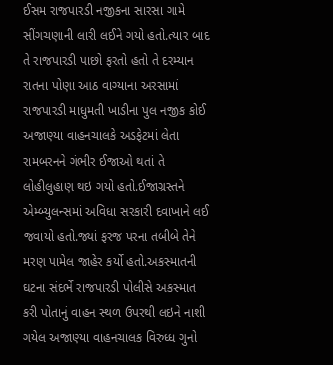ઈસમ રાજપારડી નજીકના સારસા ગામે સીંગચણાની લારી લઈને ગયો હતો.ત્યાર બાદ તે રાજપારડી પાછો ફરતો હતો તે દરમ્યાન રાતના પોણા આઠ વાગ્યાના અરસામાં રાજપારડી માધુમતી ખાડીના પુલ નજીક કોઈ અજાણ્યા વાહનચાલકે અડફેટમાં લેતા રામબરનને ગંભીર ઈજાઓ થતાં તે લોહીલુહાણ થઇ ગયો હતો.ઈજાગ્રસ્તને એમ્બ્યુલન્સમાં અવિધા સરકારી દવાખાને લઈ જવાયો હતો.જ્યાં ફરજ પરના તબીબે તેને મરણ પામેલ જાહેર કર્યો હતો.અકસ્માતની ઘટના સંદર્ભે રાજપારડી પોલીસે અકસ્માત કરી પોતાનું વાહન સ્થળ ઉપરથી લઇને નાશી ગયેલ અજાણ્યા વાહનચાલક વિરુધ્ધ ગુનો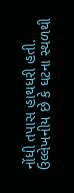નોંધી તપાસ હાથધરી હતી.
ઉલ્લેખનીય છે કે ઘટના સ્થળથી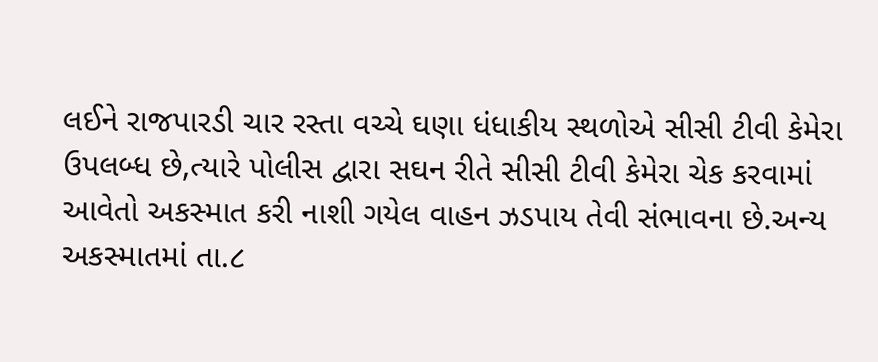લઈને રાજપારડી ચાર રસ્તા વચ્ચે ઘણા ધંધાકીય સ્થળોએ સીસી ટીવી કેમેરા ઉપલબ્ધ છે,ત્યારે પોલીસ દ્વારા સઘન રીતે સીસી ટીવી કેમેરા ચેક કરવામાં આવેતો અકસ્માત કરી નાશી ગયેલ વાહન ઝડપાય તેવી સંભાવના છે.અન્ય અકસ્માતમાં તા.૮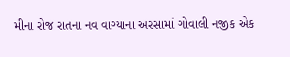મીના રોજ રાતના નવ વાગ્યાના અરસામાં ગોવાલી નજીક એક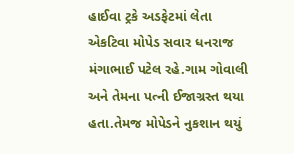હાઈવા ટ્રકે અડફેટમાં લેતા એકટિવા મોપેડ સવાર ધનરાજ મંગાભાઈ પટેલ રહે.ગામ ગોવાલી અને તેમના પત્ની ઈજાગ્રસ્ત થયા હતા.તેમજ મોપેડને નુકશાન થયું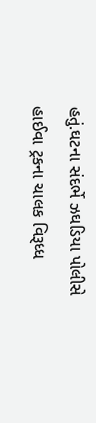હતું.ઘટના સંદર્ભે ઝઘડિયા પોલીસે હાઈવા ટ્રકના ચાલક વિરૂધ્ધ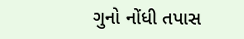ગુનો નોંધી તપાસ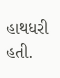હાથધરી હતી.